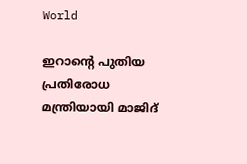World

ഇറാന്റെ പുതിയ പ്രതിരോധ മന്ത്രിയായി മാജിദ്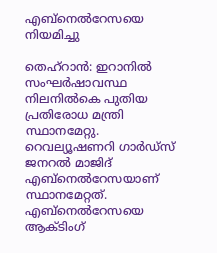എബ്‌നെല്‍റേസയെ നിയമിച്ചു

തെഹ്റാൻ: ഇറാനിൽ സംഘർഷാവസ്ഥ നിലനിൽകെ പുതിയ പ്രതിരോധ മന്ത്രി സ്ഥാനമേറ്റു. റെവല്യൂഷണറി ഗാര്‍ഡ്‌സ് ജനറല്‍ മാജിദ് എബ്‌നെല്‍റേസയാണ് സ്ഥാനമേറ്റത്. എബ്നെൽറേസയെ ആക്ടിംഗ്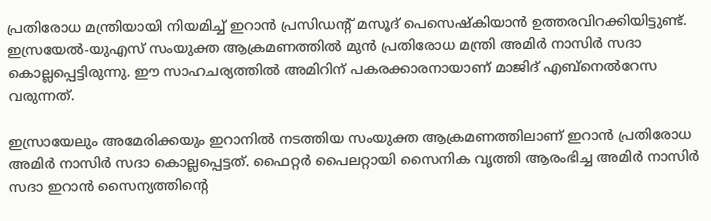പ്രതിരോധ മന്ത്രിയായി നിയമിച്ച് ഇറാൻ പ്രസിഡന്റ് മസൂദ് പെസെഷ്കിയാൻ ഉത്തരവിറക്കിയിട്ടുണ്ട്. ഇസ്രയേൽ-യുഎസ് സംയുക്ത ആക്രമണത്തിൽ മുൻ പ്രതിരോധ മന്ത്രി അമിര്‍ നാസിര്‍ സദാ കൊല്ലപ്പെട്ടിരുന്നു. ഈ സാഹചര്യത്തിൽ അമിറിന് പകരക്കാരനായാണ് മാജിദ് എബ്‌നെല്‍റേസ വരുന്നത്.

ഇസ്രായേലും അമേരിക്കയും ഇറാനിൽ നടത്തിയ സംയുക്ത ആക്രമണത്തിലാണ് ഇറാൻ പ്രതിരോധ അമിര്‍ നാസിര്‍ സദാ കൊല്ലപ്പെട്ടത്. ഫൈറ്റർ പൈലറ്റായി സൈനിക വൃത്തി ആരംഭിച്ച അമിർ നാസിര്‍ സദാ ഇറാൻ സൈന്യത്തിന്റെ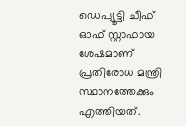ഡെപ്യൂട്ടി ചീഫ് ഓഫ് സ്റ്റാഫായ ശേഷമാണ് പ്രതിരോധ മന്ത്രി സ്ഥാനത്തേക്കും എത്തിയത്.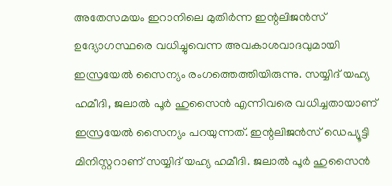അതേസമയം ഇറാനിലെ മുതിര്‍ന്ന ഇന്റലിജന്‍സ് ഉദ്യോഗസ്ഥരെ വധിച്ചുവെന്ന അവകാശവാദവുമായി ഇസ്രയേല്‍ സൈന്യം രംഗത്തെത്തിയിരുന്നു. സയ്യിദ് യഹ്യ ഹമീദി, ജലാല്‍ പൂര്‍ ഹുസൈന്‍ എന്നിവരെ വധിച്ചതായാണ് ഇസ്രയേല്‍ സൈന്യം പറയുന്നത്. ഇന്റലിജന്‍സ് ഡെപ്യൂട്ടി മിനിസ്റ്ററാണ് സയ്യിദ് യഹ്യ ഹമീദി. ജലാല്‍ പൂര്‍ ഹുസൈന്‍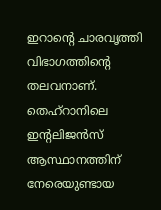ഇറാന്റെ ചാരവൃത്തി വിഭാഗത്തിന്റെ തലവനാണ്. തെഹ്റാനിലെ ഇന്റലിജന്‍സ് ആസ്ഥാനത്തിന് നേരെയുണ്ടായ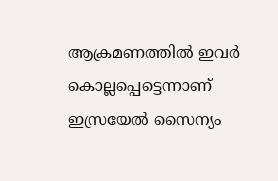ആക്രമണത്തിൽ ഇവർ കൊല്ലപ്പെട്ടെന്നാണ് ഇസ്രയേല്‍ സൈന്യം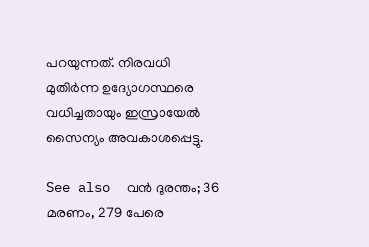പറയുന്നത്. നിരവധി മുതിര്‍ന്ന ഉദ്യോഗസ്ഥരെ വധിച്ചതായും ഇസ്രായേല്‍ സൈന്യം അവകാശപ്പെട്ടു.

See also  വൻ ദുരന്തം; 36 മരണം, 279 പേരെ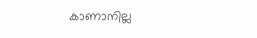കാണാനില്ല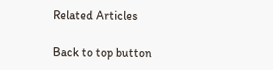Related Articles

Back to top button